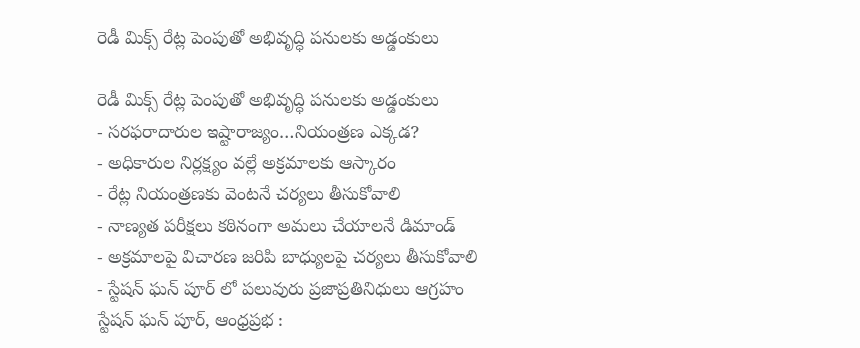రెడీ మిక్స్ రేట్ల పెంపుతో అభివృద్ధి పనులకు అడ్డంకులు

రెడీ మిక్స్ రేట్ల పెంపుతో అభివృద్ధి పనులకు అడ్డంకులు
- సరఫరాదారుల ఇష్టారాజ్యం…నియంత్రణ ఎక్కడ?
- అధికారుల నిర్లక్ష్యం వల్లే అక్రమాలకు ఆస్కారం
- రేట్ల నియంత్రణకు వెంటనే చర్యలు తీసుకోవాలి
- నాణ్యత పరీక్షలు కఠినంగా అమలు చేయాలనే డిమాండ్
- అక్రమాలపై విచారణ జరిపి బాధ్యులపై చర్యలు తీసుకోవాలి
- స్టేషన్ ఘన్ పూర్ లో పలువురు ప్రజాప్రతినిధులు ఆగ్రహం
స్టేషన్ ఘన్ పూర్, ఆంధ్రప్రభ :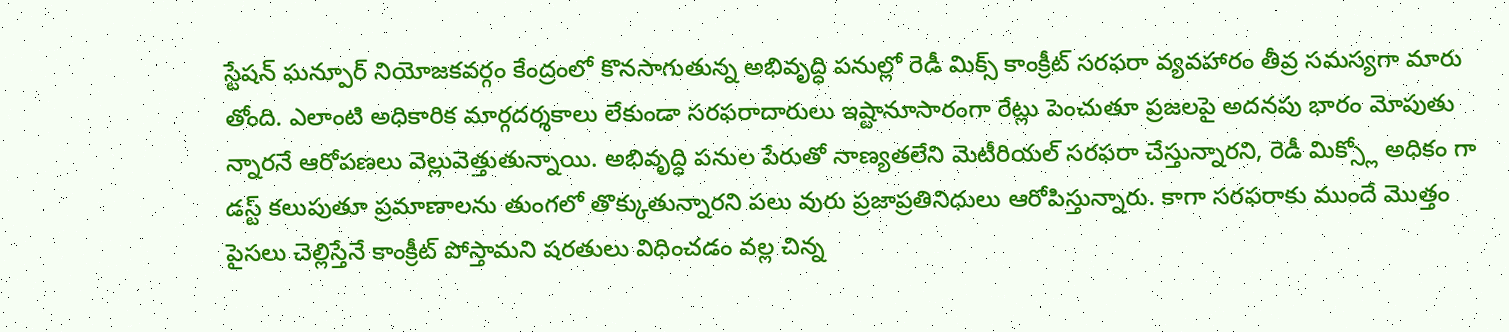స్టేషన్ ఘన్పూర్ నియోజకవర్గం కేంద్రంలో కొనసాగుతున్న అభివృద్ధి పనుల్లో రెడీ మిక్స్ కాంక్రీట్ సరఫరా వ్యవహారం తీవ్ర సమస్యగా మారు తోంది. ఎలాంటి అధికారిక మార్గదర్శకాలు లేకుండా సరఫరాదారులు ఇష్టానూసారంగా రేట్లు పెంచుతూ ప్రజలపై అదనపు భారం మోపుతు న్నారనే ఆరోపణలు వెల్లువెత్తుతున్నాయి. అభివృద్ధి పనుల పేరుతో నాణ్యతలేని మెటీరియల్ సరఫరా చేస్తున్నారని, రెడీ మిక్స్లో అధికం గా డస్ట్ కలుపుతూ ప్రమాణాలను తుంగలో తొక్కుతున్నారని పలు వురు ప్రజాప్రతినిధులు ఆరోపిస్తున్నారు. కాగా సరఫరాకు ముందే మొత్తం పైసలు చెల్లిస్తేనే కాంక్రీట్ పోస్తామని షరతులు విధించడం వల్ల చిన్న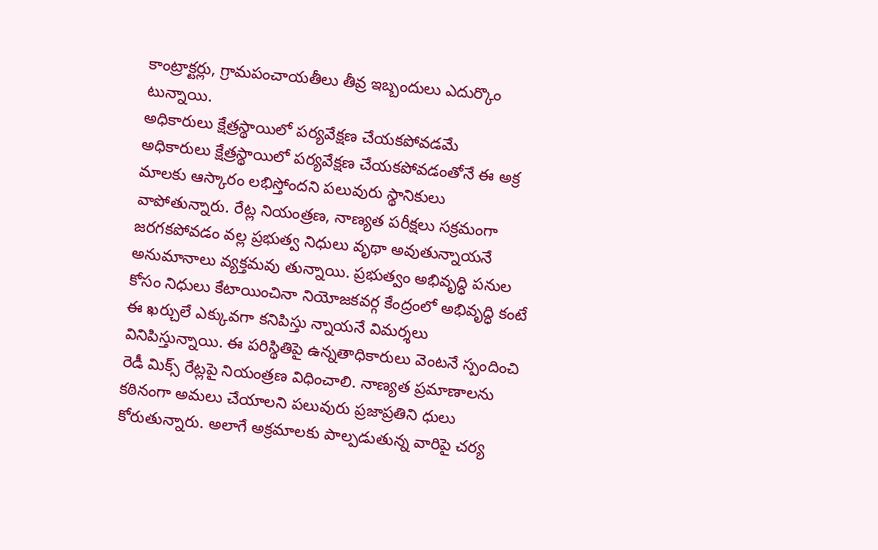కాంట్రాక్టర్లు, గ్రామపంచాయతీలు తీవ్ర ఇబ్బందులు ఎదుర్కొం టున్నాయి.
అధికారులు క్షేత్రస్థాయిలో పర్యవేక్షణ చేయకపోవడమే
అధికారులు క్షేత్రస్థాయిలో పర్యవేక్షణ చేయకపోవడంతోనే ఈ అక్ర మాలకు ఆస్కారం లభిస్తోందని పలువురు స్థానికులు వాపోతున్నారు. రేట్ల నియంత్రణ, నాణ్యత పరీక్షలు సక్రమంగా జరగకపోవడం వల్ల ప్రభుత్వ నిధులు వృథా అవుతున్నాయనే అనుమానాలు వ్యక్తమవు తున్నాయి. ప్రభుత్వం అభివృద్ధి పనుల కోసం నిధులు కేటాయించినా నియోజకవర్గ కేంద్రంలో అభివృద్ధి కంటే ఈ ఖర్చులే ఎక్కువగా కనిపిస్తు న్నాయనే విమర్శలు వినిపిస్తున్నాయి. ఈ పరిస్థితిపై ఉన్నతాధికారులు వెంటనే స్పందించి రెడీ మిక్స్ రేట్లపై నియంత్రణ విధించాలి. నాణ్యత ప్రమాణాలను కఠినంగా అమలు చేయాలని పలువురు ప్రజాప్రతిని ధులు కోరుతున్నారు. అలాగే అక్రమాలకు పాల్పడుతున్న వారిపై చర్య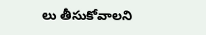లు తీసుకోవాలని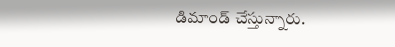డిమాండ్ చేస్తున్నారు.